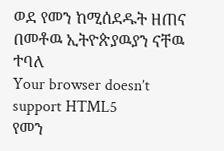ወደ የመን ከሚሰደዱት ዘጠና በመቶዉ ኢትዮጵያዉያን ናቸዉ ተባለ
Your browser doesn’t support HTML5
የመን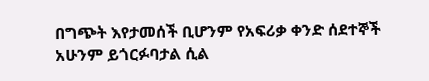በግጭት እየታመሰች ቢሆንም የአፍሪቃ ቀንድ ሰደተኞች አሁንም ይጎርፉባታል ሲል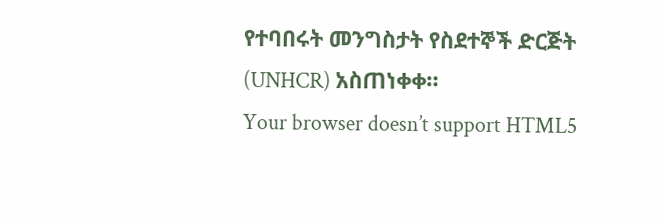የተባበሩት መንግስታት የስደተኞች ድርጅት (UNHCR) አስጠነቀቀ።
Your browser doesn’t support HTML5